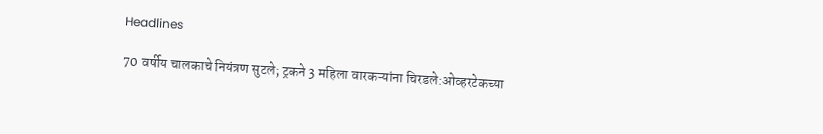Headlines

70 वर्षीय चालकाचे नियंत्रण सुटले; ट्रकने 3 महिला वारकऱ्यांना चिरडले:ओव्हरटेकच्या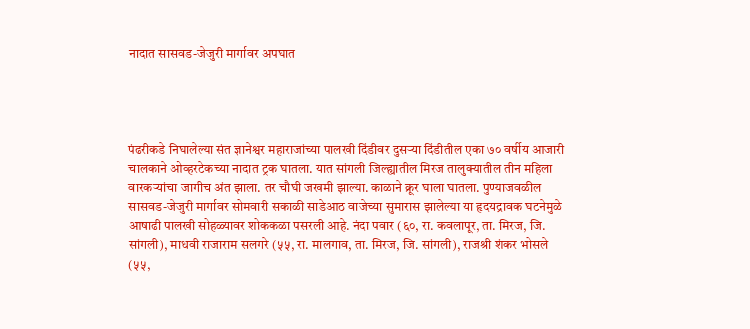नादात सासवड-जेजुरी मार्गावर अपघात




पंढरीकडे निघालेल्या संत ज्ञानेश्वर महाराजांच्या पालखी दिंडीवर दुसऱ्या दिंडीतील एका ७० वर्षीय आजारी चालकाने ओव्हरटेकच्या नादात ट्रक घातला. यात सांगली जिल्ह्यातील मिरज तालुक्यातील तीन महिला वारकऱ्यांचा जागीच अंत झाला. तर चौघी जखमी झाल्या. काळाने क्रूर घाला घातला. पुण्याजवळील सासवड-जेजुरी मार्गावर सोमवारी सकाळी साडेआठ वाजेच्या सुमारास झालेल्या या हृदयद्रावक घटनेमुळे आषाढी पालखी सोहळ्यावर शोककळा पसरली आहे. नंदा पवार (६०, रा. कवलापूर, ता. मिरज, जि. सांगली), माधवी राजाराम सलगरे (५५, रा. मालगाव, ता. मिरज, जि. सांगली), राजश्री शंकर भोसले (५५,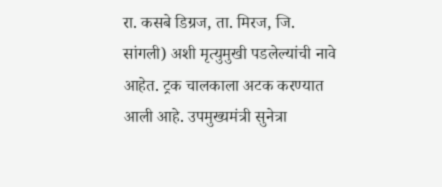रा. कसबे डिग्रज, ता. मिरज, जि. सांगली) अशी मृत्युमुखी पडलेल्यांची नावे आहेत. ट्रक चालकाला अटक करण्यात आली आहे. उपमुख्यमंत्री सुनेत्रा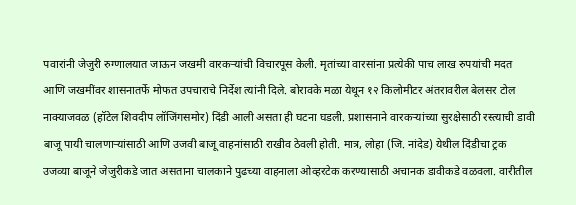पवारांनी जेजुरी रुग्णालयात जाऊन जखमी वारकऱ्यांची विचारपूस केली. मृतांच्या वारसांना प्रत्येकी पाच लाख रुपयांची मदत आणि जखमींवर शासनातर्फे मोफत उपचाराचे निर्देश त्यांनी दिले. बोरावके मळा येथून १२ किलोमीटर अंतरावरील बेलसर टोल नाक्याजवळ (हॉटेल शिवदीप लॉजिंगसमोर) दिंडी आली असता ही घटना घडली. प्रशासनाने वारकऱ्यांच्या सुरक्षेसाठी रस्त्याची डावी बाजू पायी चालणाऱ्यांसाठी आणि उजवी बाजू वाहनांसाठी राखीव ठेवली होती. मात्र, लोहा (जि. नांदेड) येथील दिंडीचा ट्रक उजव्या बाजूने जेजुरीकडे जात असताना चालकाने पुढच्या वाहनाला ओव्हरटेक करण्यासाठी अचानक डावीकडे वळवला. वारीतील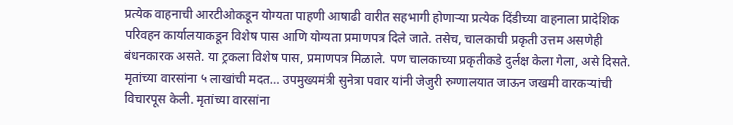प्रत्येक वाहनाची आरटीओकडून योग्यता पाहणी आषाढी वारीत सहभागी होणाऱ्या प्रत्येक दिंडीच्या वाहनाला प्रादेशिक परिवहन कार्यालयाकडून विशेष पास आणि योग्यता प्रमाणपत्र दिले जाते. तसेच, चालकाची प्रकृती उत्तम असणेही बंधनकारक असते. या ट्रकला विशेष पास, प्रमाणपत्र मिळाले. पण चालकाच्या प्रकृतीकडे दुर्लक्ष केला गेला, असे दिसते. मृतांच्या वारसांना ५ लाखांची मदत… उपमुख्यमंत्री सुनेत्रा पवार यांनी जेजुरी रुग्णालयात जाऊन जखमी वारकऱ्यांची विचारपूस केली. मृतांच्या वारसांना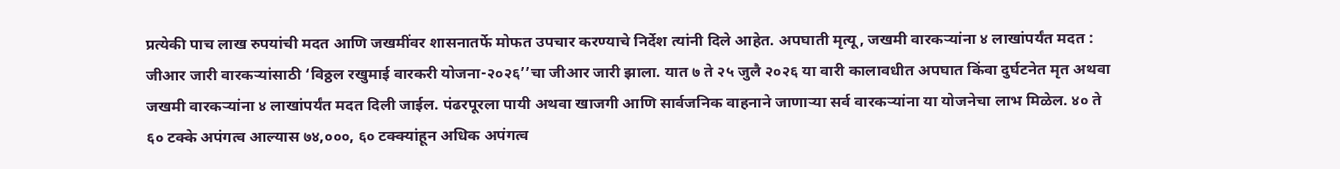प्रत्येकी पाच लाख रुपयांची मदत आणि जखमींवर शासनातर्फे मोफत उपचार करण्याचे निर्देश त्यांनी दिले आहेत. अपघाती मृत्यू, जखमी वारकऱ्यांना ४ लाखांपर्यंत मदत : जीआर जारी वारकऱ्यांसाठी ‘विठ्ठल रखुमाई वारकरी योजना-२०२६’’चा जीआर जारी झाला. यात ७ ते २५ जुलै २०२६ या वारी कालावधीत अपघात किंवा दुर्घटनेत मृत अथवा जखमी वारकऱ्यांना ४ लाखांपर्यंत मदत दिली जाईल. पंढरपूरला पायी अथवा खाजगी आणि सार्वजनिक वाहनाने जाणाऱ्या सर्व वारकऱ्यांना या योजनेचा लाभ मिळेल. ४० ते ६० टक्के अपंगत्व आल्यास ७४,०००, ६० टक्क्यांहून अधिक अपंगत्व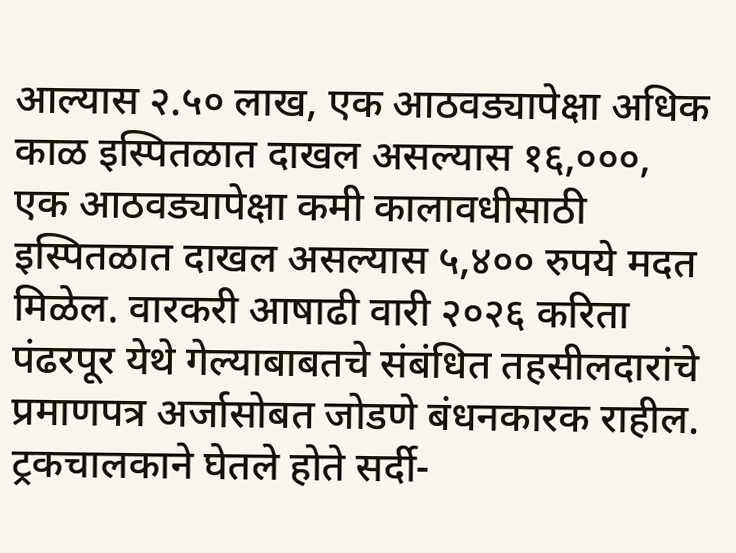आल्यास २.५० लाख, एक आठवड्यापेक्षा अधिक काळ इस्पितळात दाखल असल्यास १६,०००, एक आठवड्यापेक्षा कमी कालावधीसाठी इस्पितळात दाखल असल्यास ५,४०० रुपये मदत मिळेल. वारकरी आषाढी वारी २०२६ करिता पंढरपूर येथे गेल्याबाबतचे संबंधित तहसीलदारांचे प्रमाणपत्र अर्जासोबत जोडणे बंधनकारक राहील. ट्रकचालकाने घेतले होते सर्दी-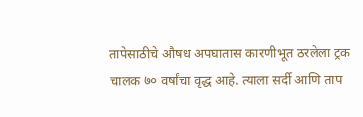तापेसाठीचे औषध अपघातास कारणीभूत ठरलेला ट्रक चालक ७० वर्षांचा वृद्ध आहे. त्याला सर्दी आणि ताप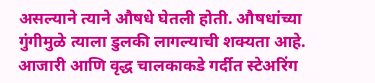असल्याने त्याने औषधे घेतली होती. औषधांच्या गुंगीमुळे त्याला डुलकी लागल्याची शक्यता आहे. आजारी आणि वृद्ध चालकाकडे गर्दीत स्टेअरिंग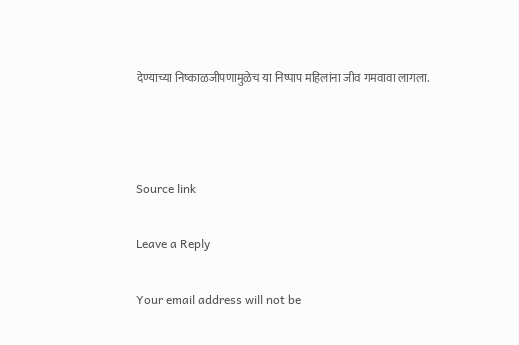देण्याच्या निष्काळजीपणामुळेच या निष्पाप महिलांना जीव गमवावा लागला.



Source link

Leave a Reply

Your email address will not be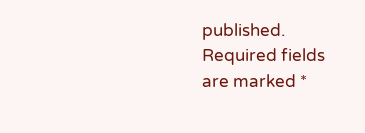published. Required fields are marked *